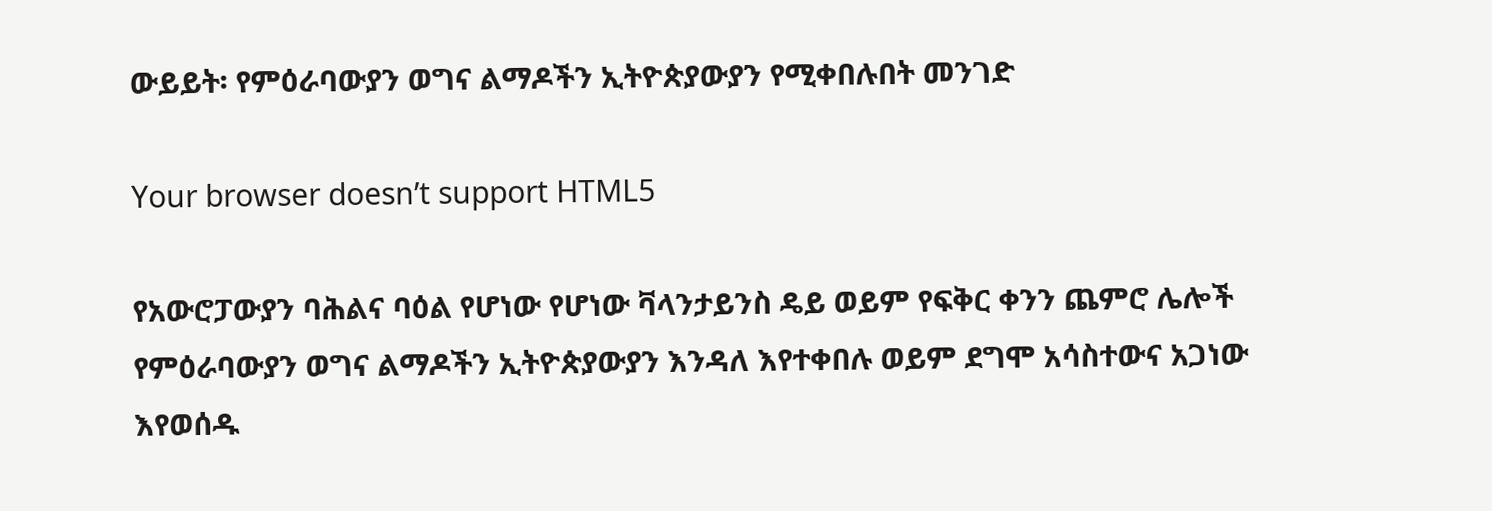ውይይት፡ የምዕራባውያን ወግና ልማዶችን ኢትዮጵያውያን የሚቀበሉበት መንገድ

Your browser doesn’t support HTML5

የአውሮፓውያን ባሕልና ባዕል የሆነው የሆነው ቫላንታይንስ ዴይ ወይም የፍቅር ቀንን ጨምሮ ሌሎች የምዕራባውያን ወግና ልማዶችን ኢትዮጵያውያን እንዳለ እየተቀበሉ ወይም ደግሞ አሳስተውና አጋነው እየወሰዱ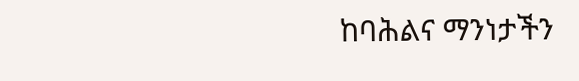ከባሕልና ማንነታችን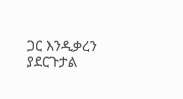ጋር እንዲቃረን ያደርጉታል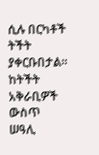ሲሉ በርካቶች ትችት ያቀርቡበታል። ከትችት አቅራቢዎች ውስጥ ሠዓሊ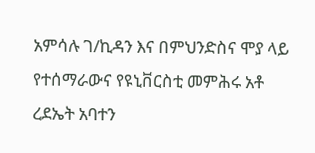አምሳሉ ገ/ኪዳን እና በምህንድስና ሞያ ላይ የተሰማራውና የዩኒቨርስቲ መምሕሩ አቶ ረደኤት አባተን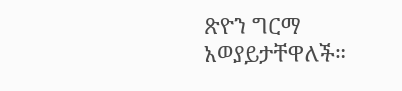ጽዮን ግርማ አወያይታቸዋለች።